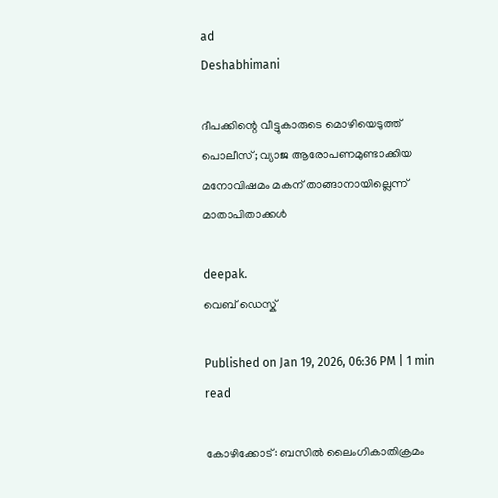ad
Deshabhimani

ദീപക്കിന്റെ വീട്ടുകാരുടെ മൊഴിയെടുത്ത് പൊലീസ്; വ്യാജ ആരോപണമുണ്ടാക്കിയ മനോവിഷമം മകന് താങ്ങാനായില്ലെന്ന് മാതാപിതാക്കൾ

deepak.
വെബ് ഡെസ്ക്

Published on Jan 19, 2026, 06:36 PM | 1 min read

കോഴിക്കോട്: ബസിൽ ലൈംഗികാതിക്രമം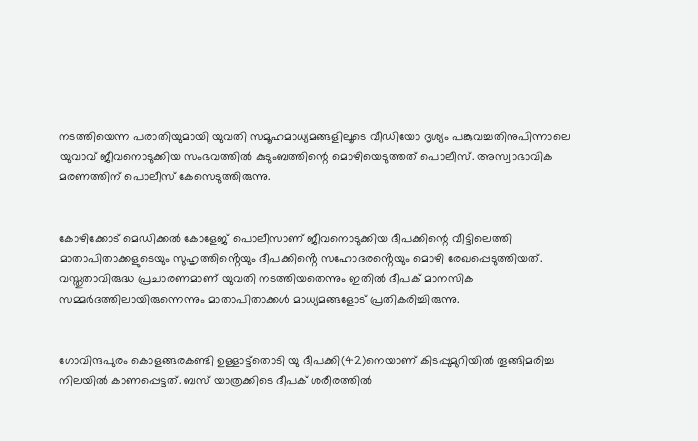നടത്തിയെന്ന പരാതിയുമായി യുവതി സമൂഹമാധ്യമങ്ങളിലൂടെ വീഡിയോ ദൃശ്യം പങ്കുവച്ചതിനുപിന്നാലെ യുവാവ് ജീവനൊടുക്കിയ സംഭവത്തിൽ കുടുംബത്തിന്റെ മൊഴിയെടുത്തത് പൊലീസ്. അസ്വാഭാവിക മരണത്തിന് പൊലീസ് കേസെടുത്തിരുന്നു.


കോഴിക്കോട് മെഡിക്കൽ കോളേജ് പൊലീസാണ് ജീവനൊടുക്കിയ ദീപക്കിന്റെ വീട്ടിലെത്തി മാതാപിതാക്കളുടെയും സുഹൃത്തിൻ്റെയും ദീപക്കിൻ്റെ സഹോദരൻ്റെയും മൊഴി രേഖപ്പെടുത്തിയത്. വസ്തുതാവിരുദ്ധ പ്രചാരണമാണ് യുവതി നടത്തിയതെന്നും ഇതിൽ ദീപക് മാനസിക സമ്മർദത്തിലായിരുന്നെന്നും മാതാപിതാക്കൾ മാധ്യമങ്ങളോട് പ്രതികരിച്ചിരുന്നു.


ഗോവിന്ദപുരം കൊളങ്ങരകണ്ടി ഉള്ളാട്ട്‌തൊടി യു ദീപക്കി(42)നെയാണ്‌ കിടപ്പുമുറിയിൽ തൂങ്ങിമരിച്ച നിലയിൽ കാണപ്പെട്ടത്‌. ബസ് യാത്രക്കിടെ ദീപക്‌ ശരീരത്തിൽ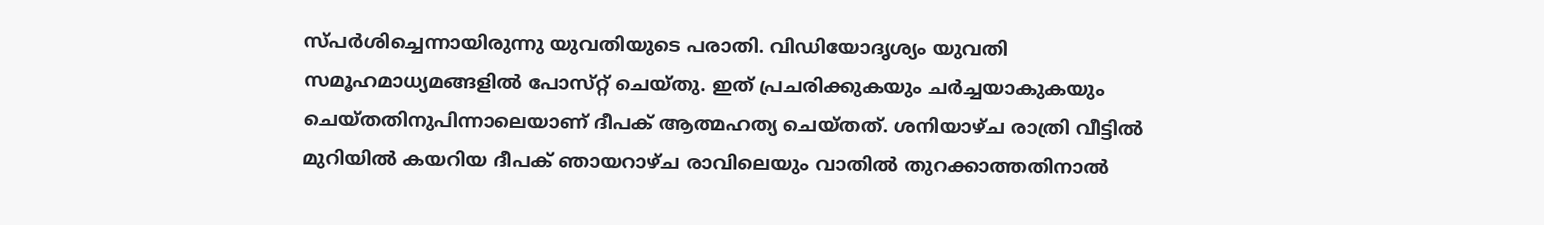സ്പർശിച്ചെന്നായിരുന്നു യുവതിയുടെ പരാതി. വിഡിയോദൃശ്യം യുവതി സമൂഹമാധ്യമങ്ങളിൽ പോസ്‌റ്റ്‌ ചെയ്‌തു. ഇത്‌ പ്രചരിക്കുകയും ചർച്ചയാകുകയും ചെയ്തതിനുപിന്നാലെയാണ് ദീപക് ആത്മഹത്യ ചെയ്തത്. ശനിയാഴ്ച രാത്രി വീട്ടിൽ മുറിയിൽ കയറിയ ദീപക്‌ ഞായറാഴ്‌ച രാവിലെയും വാതിൽ തുറക്കാത്തതിനാൽ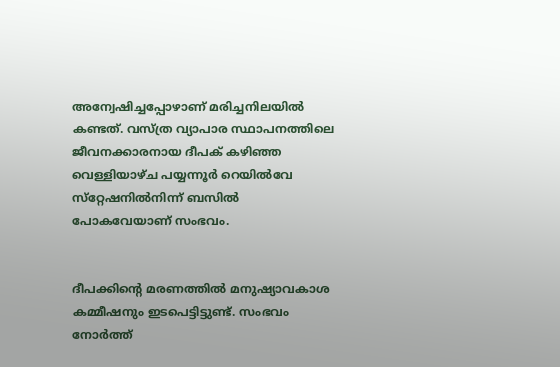അന്വേഷിച്ചപ്പോഴാണ് മരിച്ചനിലയിൽ കണ്ടത്‌. വസ്ത്ര വ്യാപാര സ്ഥാപനത്തിലെ ജീവനക്കാരനായ ദീപക് കഴിഞ്ഞ വെള്ളിയാഴ്ച പയ്യന്നൂർ റെയിൽവേ സ്‌റ്റേഷനിൽനിന്ന് ബസിൽ പോകവേയാണ് സംഭവം.


ദീപക്കിന്റെ മരണത്തിൽ മനുഷ്യാവകാശ കമ്മീഷനും ഇടപെട്ടിട്ടുണ്ട്. സംഭവം നോർത്ത്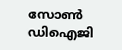സോൺ ഡിഐജി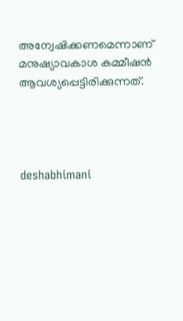അന്വേഷിക്കണമെന്നാണ് മനുഷ്യാവകാശ കമ്മീഷൻ ആവശ്യപ്പെട്ടിരിക്കുന്നത്.




deshabhimani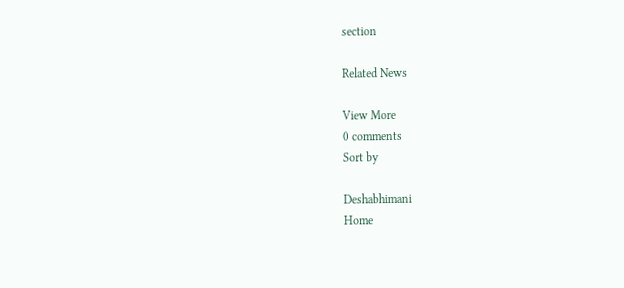section

Related News

View More
0 comments
Sort by

Deshabhimani
Home